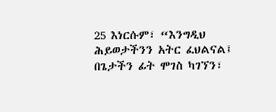25 እነርሱም፣ “እንግዲህ ሕይወታችንን አትር ፈህልናል፤ በጌታችን ፊት ሞገስ ካገኘን፣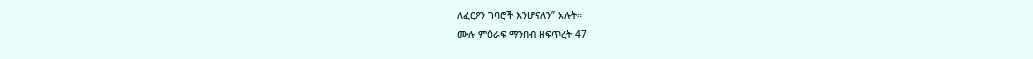ለፈርዖን ገባሮች እንሆናለን” አሉት።
ሙሉ ምዕራፍ ማንበብ ዘፍጥረት 47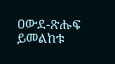ዐውደ-ጽሑፍ ይመልከቱ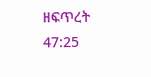ዘፍጥረት 47:25